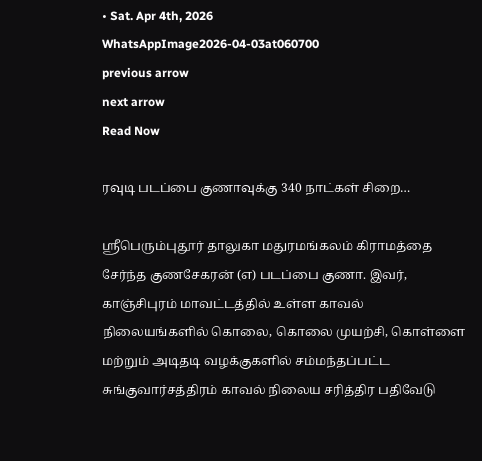• Sat. Apr 4th, 2026
WhatsAppImage2026-04-03at060700
previous arrow
next arrow
Read Now

ரவுடி படப்பை குணாவுக்கு 340 நாட்கள் சிறை…

ஸ்ரீபெரும்புதூர் தாலுகா மதுரமங்கலம் கிராமத்தை சேர்ந்த குணசேகரன் (எ) படப்பை குணா. இவர், காஞ்சிபுரம் மாவட்டத்தில் உள்ள காவல் நிலையங்களில் கொலை, கொலை முயற்சி, கொள்ளை மற்றும் அடிதடி வழக்குகளில் சம்மந்தப்பட்ட சுங்குவார்சத்திரம் காவல் நிலைய சரித்திர பதிவேடு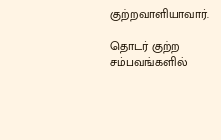குற்றவாளியாவார்.

தொடர் குற்ற சம்பவங்களில்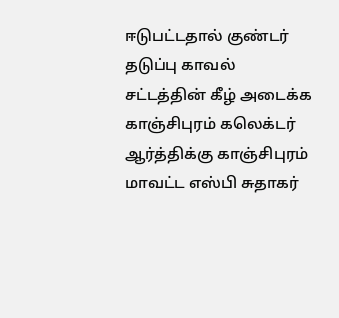ஈடுபட்டதால் குண்டர் தடுப்பு காவல் சட்டத்தின் கீழ் அடைக்க காஞ்சிபுரம் கலெக்டர் ஆர்த்திக்கு காஞ்சிபுரம் மாவட்ட எஸ்பி சுதாகர்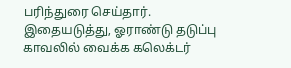பரிந்துரை செய்தார். இதையடுத்து, ஓராண்டு தடுப்பு காவலில் வைக்க கலெக்டர்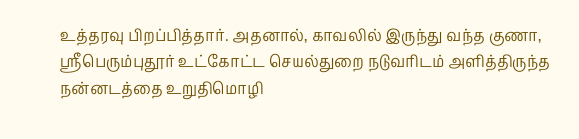உத்தரவு பிறப்பித்தார். அதனால், காவலில் இருந்து வந்த குணா, ஸ்ரீபெரும்புதூர் உட்கோட்ட செயல்துறை நடுவரிடம் அளித்திருந்த நன்னடத்தை உறுதிமொழி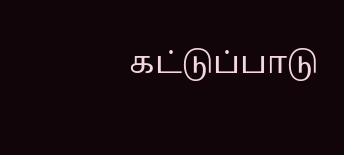கட்டுப்பாடு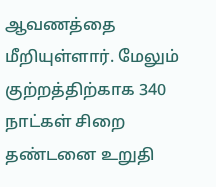ஆவணத்தை மீறியுள்ளார். மேலும் குற்றத்திற்காக 340 நாட்கள் சிறை தண்டனை உறுதி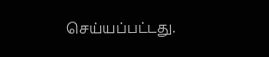செய்யப்பட்டது.